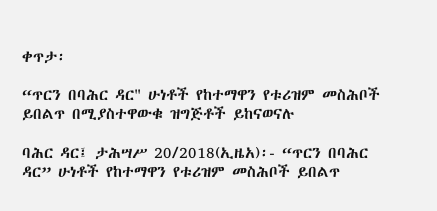ቀጥታ፡

“ጥርን በባሕር ዳር" ሁነቶች የከተማዋን የቱሪዝም መስሕቦች ይበልጥ በሚያስተዋውቁ ዝግጅቶች ይከናወናሉ

ባሕር ዳር፤ ታሕሣሥ 20/2018(ኢዜአ)፡- “ጥርን በባሕር ዳር” ሁነቶች የከተማዋን የቱሪዝም መስሕቦች ይበልጥ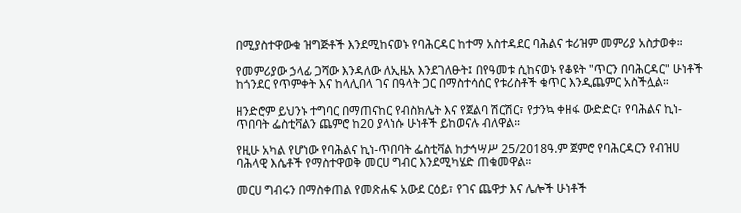በሚያስተዋውቁ ዝግጅቶች እንደሚከናወኑ የባሕርዳር ከተማ አስተዳደር ባሕልና ቱሪዝም መምሪያ አስታወቀ።

የመምሪያው ኃላፊ ጋሻው እንዳለው ለኢዜአ እንደገለፁት፤ በየዓመቱ ሲከናወኑ የቆዩት "ጥርን በባሕርዳር" ሁነቶች ከጎንደር የጥምቀት እና ከላሊበላ ገና በዓላት ጋር በማስተሳሰር የቱሪስቶች ቁጥር እንዲጨምር አስችሏል።

ዘንድሮም ይህንኑ ተግባር በማጠናከር የብስክሌት እና የጀልባ ሽርሽር፣ የታንኳ ቀዘፋ ውድድር፣ የባሕልና ኪነ-ጥበባት ፌስቲቫልን ጨምሮ ከ20 ያላነሱ ሁነቶች ይከወናሉ ብለዋል።

የዚሁ አካል የሆነው የባሕልና ኪነ-ጥበባት ፌስቲቫል ከታኅሣሥ 25/2018ዓ.ም ጀምሮ የባሕርዳርን የብዝሀ ባሕላዊ እሴቶች የማስተዋወቅ መርሀ ግብር እንደሚካሄድ ጠቁመዋል።

መርሀ ግብሩን በማስቀጠል የመጽሐፍ አውደ ርዕይ፣ የገና ጨዋታ እና ሌሎች ሁነቶች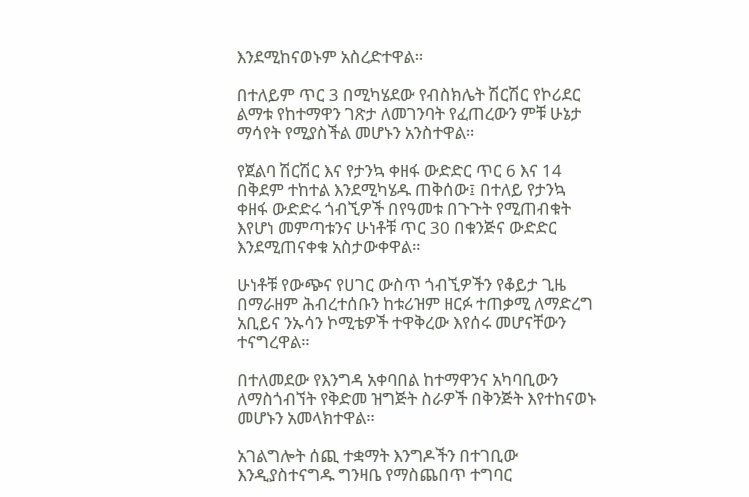እንደሚከናወኑም አስረድተዋል።

በተለይም ጥር 3 በሚካሄደው የብስክሌት ሽርሽር የኮሪደር ልማቱ የከተማዋን ገጽታ ለመገንባት የፈጠረውን ምቹ ሁኔታ ማሳየት የሚያስችል መሆኑን አንስተዋል።

የጀልባ ሽርሽር እና የታንኳ ቀዘፋ ውድድር ጥር 6 እና 14 በቅደም ተከተል እንደሚካሄዱ ጠቅሰው፤ በተለይ የታንኳ ቀዘፋ ውድድሩ ጎብኚዎች በየዓመቱ በጉጉት የሚጠብቁት እየሆነ መምጣቱንና ሁነቶቹ ጥር 30 በቁንጅና ውድድር እንደሚጠናቀቁ አስታውቀዋል።

ሁነቶቹ የውጭና የሀገር ውስጥ ጎብኚዎችን የቆይታ ጊዜ በማራዘም ሕብረተሰቡን ከቱሪዝም ዘርፉ ተጠቃሚ ለማድረግ አቢይና ንኡሳን ኮሚቴዎች ተዋቅረው እየሰሩ መሆናቸውን ተናግረዋል።

በተለመደው የእንግዳ አቀባበል ከተማዋንና አካባቢውን ለማስጎብኘት የቅድመ ዝግጅት ስራዎች በቅንጅት እየተከናወኑ መሆኑን አመላክተዋል።

አገልግሎት ሰጪ ተቋማት እንግዶችን በተገቢው እንዲያስተናግዱ ግንዛቤ የማስጨበጥ ተግባር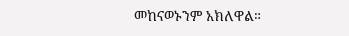መከናወኑንም አክለዋል።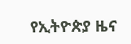የኢትዮጵያ ዜና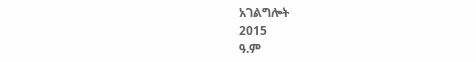አገልግሎት
2015
ዓ.ም